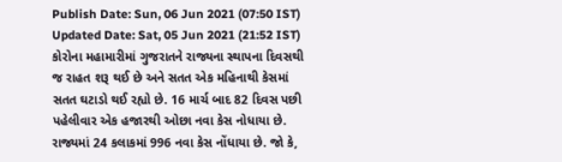Publish Date: Sun, 06 Jun 2021 (07:50 IST)
Updated Date: Sat, 05 Jun 2021 (21:52 IST)
કોરોના મહામારીમાં ગુજરાતને રાજ્યના સ્થાપના દિવસથી જ રાહત શરૂ થઈ છે અને સતત એક મહિનાથી કેસમાં સતત ઘટાડો થઈ રહ્યો છે. 16 માર્ચ બાદ 82 દિવસ પછી પહેલીવાર એક હજારથી ઓછા નવા કેસ નોધાયા છે. રાજ્યમાં 24 કલાકમાં 996 નવા કેસ નોંધાયા છે. જો કે,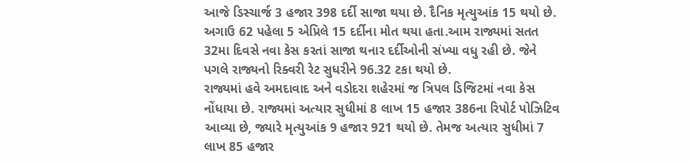આજે ડિસ્ચાર્જ 3 હજાર 398 દર્દી સાજા થયા છે. દૈનિક મૃત્યુઆંક 15 થયો છે. અગાઉ 62 પહેલા 5 એપ્રિલે 15 દર્દીના મોત થયા હતા.આમ રાજ્યમાં સતત 32મા દિવસે નવા કેસ કરતાં સાજા થનાર દર્દીઓની સંખ્યા વધુ રહી છે. જેને પગલે રાજ્યનો રિક્વરી રેટ સુધરીને 96.32 ટકા થયો છે.
રાજ્યમાં હવે અમદાવાદ અને વડોદરા શહેરમાં જ ત્રિપલ ડિજિટમાં નવા કેસ નોંધાયા છે. રાજ્યમાં અત્યાર સુધીમાં 8 લાખ 15 હજાર 386ના રિપોર્ટ પોઝિટિવ આવ્યા છે, જ્યારે મૃત્યુઆંક 9 હજાર 921 થયો છે. તેમજ અત્યાર સુધીમાં 7 લાખ 85 હજાર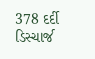378 દર્દી ડિસ્ચાર્જ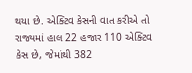થયા છે. એક્ટિવ કેસની વાત કરીએ તો રાજ્યમાં હાલ 22 હજાર 110 એક્ટિવ કેસ છે, જેમાંથી 382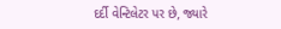દર્દી વેન્ટિલેટર પર છે, જ્યારે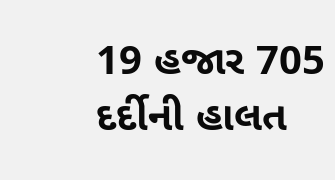19 હજાર 705 દર્દીની હાલત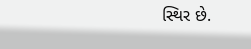સ્થિર છે.